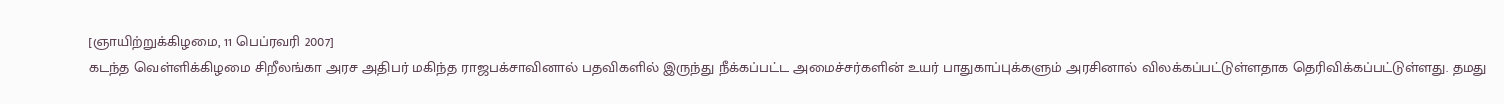[ஞாயிற்றுக்கிழமை, 11 பெப்ரவரி 2007]
கடந்த வெள்ளிக்கிழமை சிறீலங்கா அரச அதிபர் மகிந்த ராஜபக்சாவினால் பதவிகளில் இருந்து நீக்கப்பட்ட அமைச்சர்களின் உயர் பாதுகாப்புக்களும் அரசினால் விலக்கப்பட்டுள்ளதாக தெரிவிக்கப்பட்டுள்ளது. தமது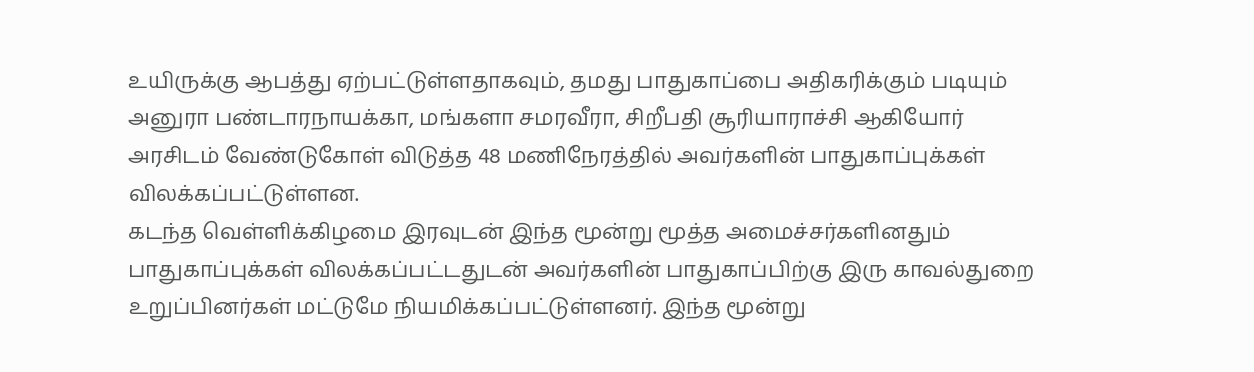உயிருக்கு ஆபத்து ஏற்பட்டுள்ளதாகவும், தமது பாதுகாப்பை அதிகரிக்கும் படியும் அனுரா பண்டாரநாயக்கா, மங்களா சமரவீரா, சிறீபதி சூரியாராச்சி ஆகியோர் அரசிடம் வேண்டுகோள் விடுத்த 48 மணிநேரத்தில் அவர்களின் பாதுகாப்புக்கள் விலக்கப்பட்டுள்ளன.
கடந்த வெள்ளிக்கிழமை இரவுடன் இந்த மூன்று மூத்த அமைச்சர்களினதும் பாதுகாப்புக்கள் விலக்கப்பட்டதுடன் அவர்களின் பாதுகாப்பிற்கு இரு காவல்துறை உறுப்பினர்கள் மட்டுமே நியமிக்கப்பட்டுள்ளனர். இந்த மூன்று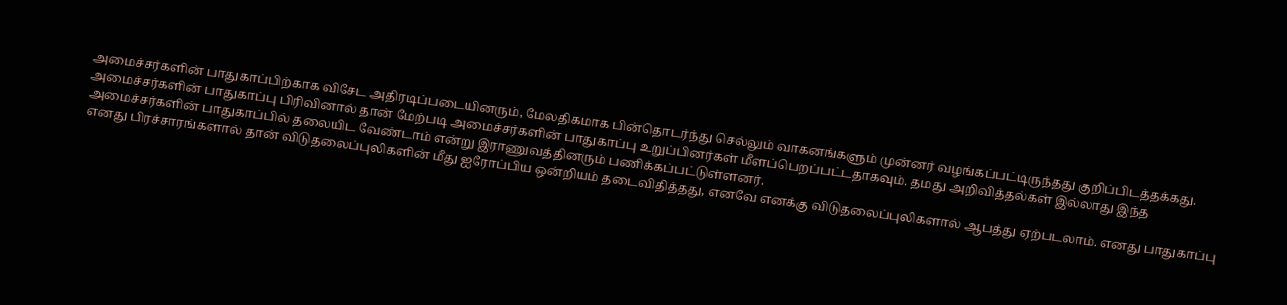அமைச்சர்களின் பாதுகாப்பிற்காக விசேட அதிரடிப்படையினரும், மேலதிகமாக பின்தொடர்ந்து செல்லும் வாகனங்களும் முன்னர் வழங்கப்பட்டிருந்தது குறிப்பிடத்தக்கது.
அமைச்சர்களின் பாதுகாப்பு பிரிவினால் தான் மேற்படி அமைச்சர்களின் பாதுகாப்பு உறுப்பினர்கள் மீளப்பெறப்பட்டதாகவும். தமது அறிவித்தல்கள் இல்லாது இந்த அமைச்சர்களின் பாதுகாப்பில் தலையிட வேண்டாம் என்று இராணுவத்தினரும் பணிக்கப்பட்டுள்ளனர்.
எனது பிரச்சாரங்களால் தான் விடுதலைப்புலிகளின் மீது ஐரோப்பிய ஒன்றியம் தடைவிதித்தது, எனவே எனக்கு விடுதலைப்புலிகளால் ஆபத்து ஏற்படலாம். எனது பாதுகாப்பு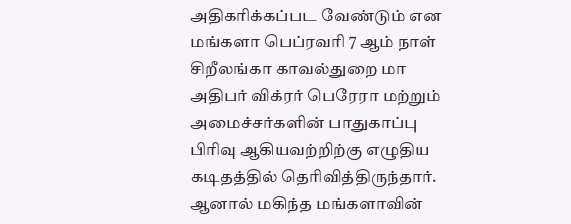அதிகரிக்கப்பட வேண்டும் என மங்களா பெப்ரவரி 7 ஆம் நாள் சிறீலங்கா காவல்துறை மா அதிபர் விக்ரர் பெரேரா மற்றும் அமைச்சர்களின் பாதுகாப்பு பிரிவு ஆகியவற்றிற்கு எழுதிய கடிதத்தில் தெரிவித்திருந்தார். ஆனால் மகிந்த மங்களாவின்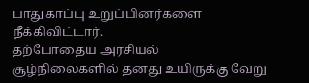பாதுகாப்பு உறுப்பினர்களை நீக்கிவிட்டார்.
தற்போதைய அரசியல் சூழ்நிலைகளில் தனது உயிருக்கு வேறு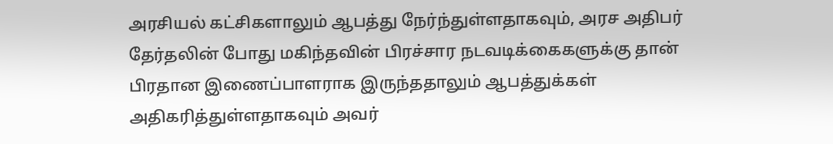அரசியல் கட்சிகளாலும் ஆபத்து நேர்ந்துள்ளதாகவும், அரச அதிபர் தேர்தலின் போது மகிந்தவின் பிரச்சார நடவடிக்கைகளுக்கு தான் பிரதான இணைப்பாளராக இருந்ததாலும் ஆபத்துக்கள் அதிகரித்துள்ளதாகவும் அவர்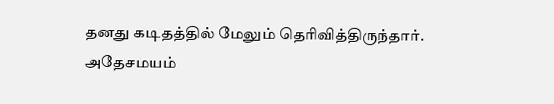தனது கடிதத்தில் மேலும் தெரிவித்திருந்தார்.
அதேசமயம்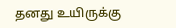தனது உயிருக்கு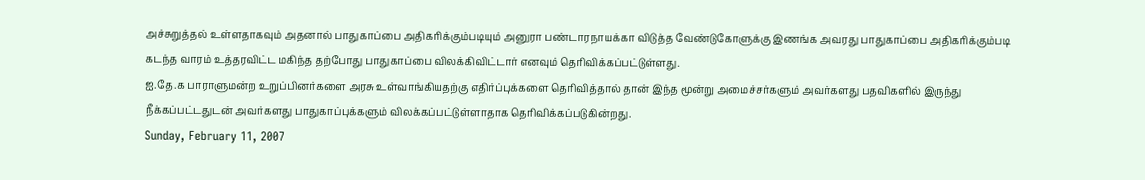அச்சுறுத்தல் உள்ளதாகவும் அதனால் பாதுகாப்பை அதிகரிக்கும்படியும் அனுரா பண்டாரநாயக்கா விடுத்த வேண்டுகோளுக்கு இணங்க அவரது பாதுகாப்பை அதிகரிக்கும்படி கடந்த வாரம் உத்தரவிட்ட மகிந்த தற்போது பாதுகாப்பை விலக்கிவிட்டார் எனவும் தெரிவிக்கப்பட்டுள்ளது.
ஐ.தே.க பாராளுமன்ற உறுப்பினர்களை அரசு உள்வாங்கியதற்கு எதிர்ப்புக்களை தெரிவித்தால் தான் இந்த மூன்று அமைச்சர்களும் அவர்களது பதவிகளில் இருந்து நீக்கப்பட்டதுடன் அவர்களது பாதுகாப்புக்களும் விலக்கப்பட்டுள்ளாதாக தெரிவிக்கப்படுகின்றது.
Sunday, February 11, 2007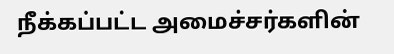நீக்கப்பட்ட அமைச்சர்களின்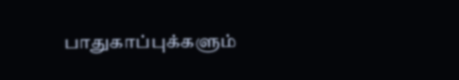பாதுகாப்புக்களும்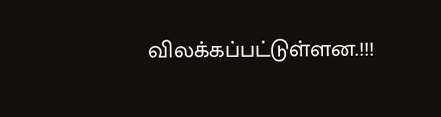விலக்கப்பட்டுள்ளன.!!!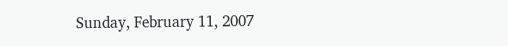Sunday, February 11, 2007